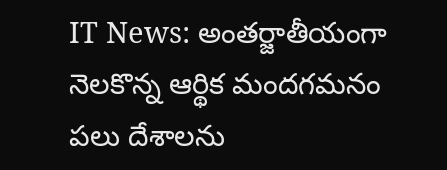IT News: అంతర్జాతీయంగా నెలకొన్న ఆర్థిక మందగమనం పలు దేశాలను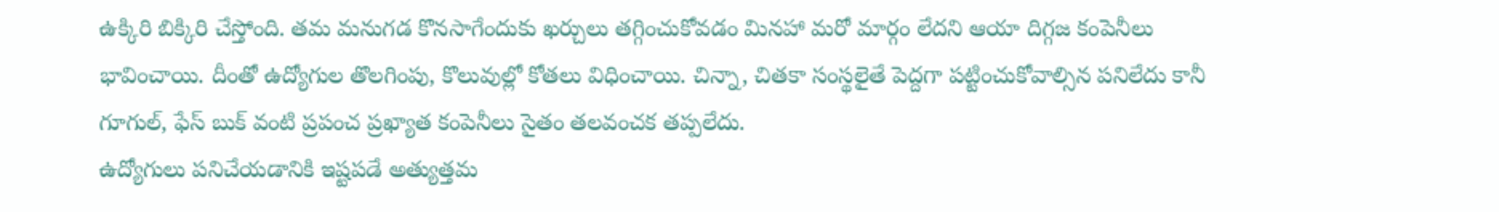ఉక్కిరి బిక్కిరి చేస్తోంది. తమ మనుగడ కొనసాగేందుకు ఖర్చులు తగ్గించుకోవడం మినహా మరో మార్గం లేదని ఆయా దిగ్గజ కంపెనీలు భావించాయి. దీంతో ఉద్యోగుల తొలగింపు, కొలువుల్లో కోతలు విధించాయి. చిన్నా, చితకా సంస్థలైతే పెద్దగా పట్టించుకోవాల్సిన పనిలేదు కానీ గూగుల్, ఫేస్ బుక్ వంటి ప్రపంచ ప్రఖ్యాత కంపెనీలు సైతం తలవంచక తప్పలేదు.
ఉద్యోగులు పనిచేయడానికి ఇష్టపడే అత్యుత్తమ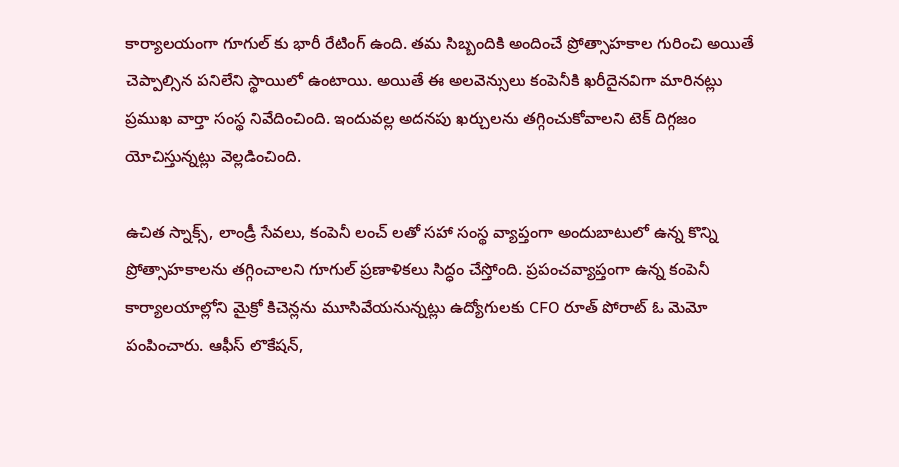కార్యాలయంగా గూగుల్ కు భారీ రేటింగ్ ఉంది. తమ సిబ్బందికి అందించే ప్రోత్సాహకాల గురించి అయితే చెప్పాల్సిన పనిలేని స్థాయిలో ఉంటాయి. అయితే ఈ అలవెన్సులు కంపెనీకి ఖరీదైనవిగా మారినట్లు ప్రముఖ వార్తా సంస్థ నివేదించింది. ఇందువల్ల అదనపు ఖర్చులను తగ్గించుకోవాలని టెక్ దిగ్గజం యోచిస్తున్నట్లు వెల్లడించింది.

ఉచిత స్నాక్స్, లాండ్రీ సేవలు, కంపెనీ లంచ్ లతో సహా సంస్థ వ్యాప్తంగా అందుబాటులో ఉన్న కొన్ని ప్రోత్సాహకాలను తగ్గించాలని గూగుల్ ప్రణాళికలు సిద్ధం చేస్తోంది. ప్రపంచవ్యాప్తంగా ఉన్న కంపెనీ కార్యాలయాల్లోని మైక్రో కిచెన్లను మూసివేయనున్నట్లు ఉద్యోగులకు CFO రూత్ పోరాట్ ఓ మెమో పంపించారు. ఆఫీస్ లొకేషన్,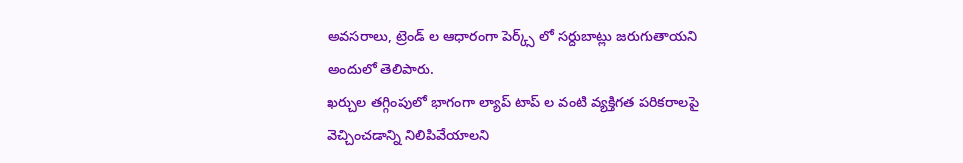అవసరాలు, ట్రెండ్ ల ఆధారంగా పెర్క్స్ లో సర్దుబాట్లు జరుగుతాయని అందులో తెలిపారు.
ఖర్చుల తగ్గింపులో భాగంగా ల్యాప్ టాప్ ల వంటి వ్యక్తిగత పరికరాలపై వెచ్చించడాన్ని నిలిపివేయాలని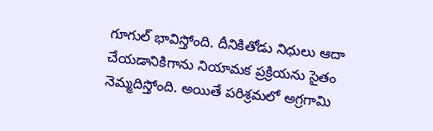గూగుల్ భావిస్తోంది. దీనికితోడు నిధులు ఆదా చేయడానికిగాను నియామక ప్రక్రియను సైతం నెమ్మదిస్తోంది. అయితే పరిశ్రమలో అగ్రగామి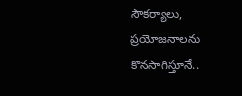సౌకర్యాలు, ప్రయోజనాలను కొనసాగిస్తూనే..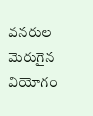వనరుల మెరుగైన వియోగం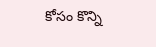కోసం కొన్ని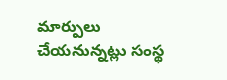మార్పులు చేయనున్నట్లు సంస్థ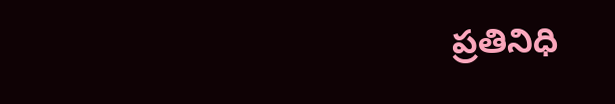ప్రతినిధి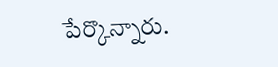పేర్కొన్నారు.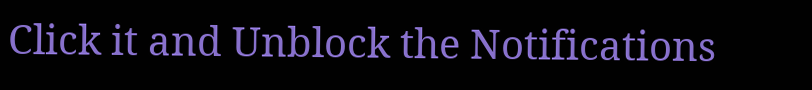Click it and Unblock the Notifications